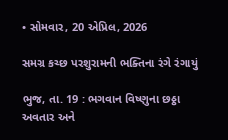• સોમવાર, 20 એપ્રિલ, 2026

સમગ્ર કચ્છ પરશુરામની ભક્તિના રંગે રંગાયું

ભુજ, તા. 19 : ભગવાન વિષ્ણુના છઠ્ઠા અવતાર અને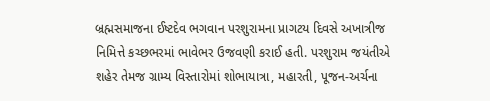બ્રહ્મસમાજના ઈષ્ટદેવ ભગવાન પરશુરામના પ્રાગટય દિવસે અખાત્રીજ નિમિત્તે કચ્છભરમાં ભાવેભર ઉજવણી કરાઈ હતી. પરશુરામ જયંતીએ શહેર તેમજ ગ્રામ્ય વિસ્તારોમાં શોભાયાત્રા, મહારતી, પૂજન-અર્ચના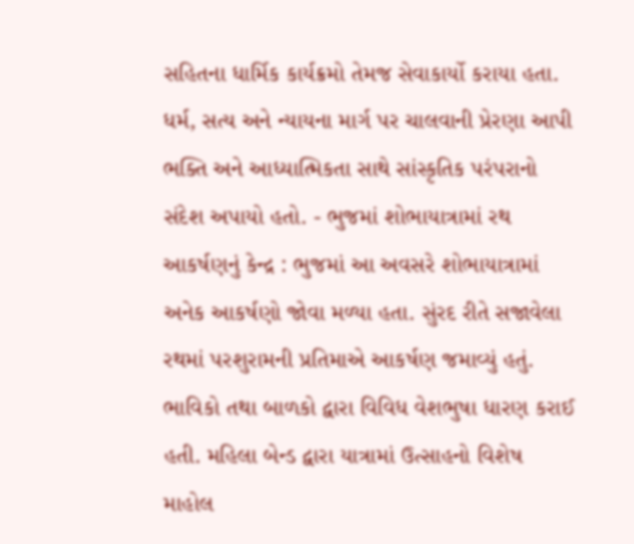સહિતના ધાર્મિક કાર્યક્રમો તેમજ સેવાકાર્યો કરાયા હતા. ધર્મ, સત્ય અને ન્યાયના માર્ગ પર ચાલવાની પ્રેરણા આપી ભક્તિ અને આધ્યાત્મિકતા સાથે સાંસ્કૃતિક પરંપરાનો સંદેશ અપાયો હતો. - ભુજમાં શોભાયાત્રામાં રથ આકર્ષણનું કેન્દ્ર : ભુજમાં આ અવસરે શોભાયાત્રામાં અનેક આકર્ષણો જોવા મળ્યા હતા. સુંરદ રીતે સજાવેલા રથમાં પરશુરામની પ્રતિમાએ આકર્ષણ જમાવ્યું હતું. ભાવિકો તથા બાળકો દ્વારા વિવિધ વેશભુષા ધારણ કરાઈ હતી. મહિલા બેન્ડ દ્વારા યાત્રામાં ઉત્સાહનો વિશેષ માહોલ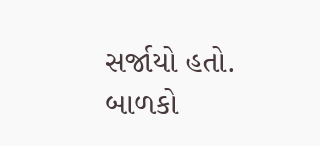સર્જાયો હતો. બાળકો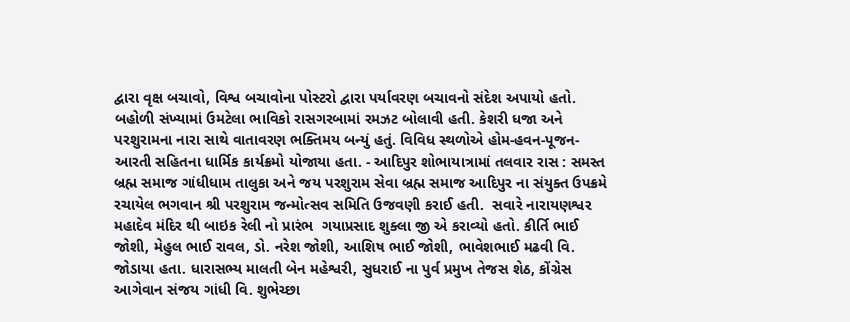દ્વારા વૃક્ષ બચાવો, વિશ્વ બચાવોના પોસ્ટરો દ્વારા પર્યાવરણ બચાવનો સંદેશ અપાયો હતો. બહોળી સંખ્યામાં ઉમટેલા ભાવિકો રાસગરબામાં રમઝટ બોલાવી હતી. કેશરી ધજા અને પરશુરામના નારા સાથે વાતાવરણ ભક્તિમય બન્યું હતું. વિવિધ સ્થળોએ હોમ-હવન-પૂજન-આરતી સહિતના ધાર્મિક કાર્યક્રમો યોજાયા હતા. - આદિપુર શોભાયાત્રામાં તલવાર રાસ : સમસ્ત બ્રહ્મ સમાજ ગાંધીધામ તાલુકા અને જય પરશુરામ સેવા બ્રહ્મ સમાજ આદિપુર ના સંયુક્ત ઉપક્રમે રચાયેલ ભગવાન શ્રી પરશુરામ જન્મોત્સવ સમિતિ ઉજવણી કરાઈ હતી.  સવારે નારાયણશ્વર મહાદેવ મંદિર થી બાઇક રેલી નો પ્રારંભ  ગયાપ્રસાદ શુક્લા જી એ કરાવ્યો હતો. કીર્તિ ભાઈ જોશી, મેહુલ ભાઈ રાવલ, ડો. નરેશ જોશી, આશિષ ભાઈ જોશી, ભાવેશભાઈ મઢવી વિ. જોડાયા હતા. ધારાસભ્ય માલતી બેન મહેશ્વરી, સુધરાઈ ના પુર્વ પ્રમુખ તેજસ શેઠ, કોંગ્રેસ આગેવાન સંજય ગાંધી વિ. શુભેચ્છા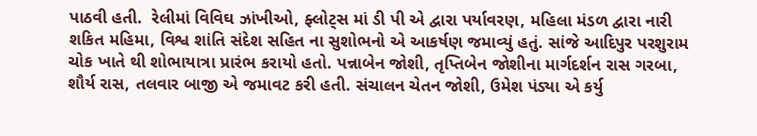પાઠવી હતી.  રેલીમાં વિવિઘ ઝાંખીઓ, ફ્લોટ્સ માં ડી પી એ દ્વારા પર્યાવરણ, મહિલા મંડળ દ્વારા નારી શકિત મહિમા, વિશ્વ શાંતિ સંદેશ સહિત ના સુશોભનો એ આકર્ષણ જમાવ્યું હતું. સાંજે આદિપુર પરશુરામ ચોક ખાતે થી શોભાયાત્રા પ્રારંભ કરાયો હતો. પન્નાબેન જોશી, તૃપ્તિબેન જોશીના માર્ગદર્શન રાસ ગરબા, શૌર્ય રાસ, તલવાર બાજી એ જમાવટ કરી હતી. સંચાલન ચેતન જોશી, ઉમેશ પંડ્યા એ કર્યુ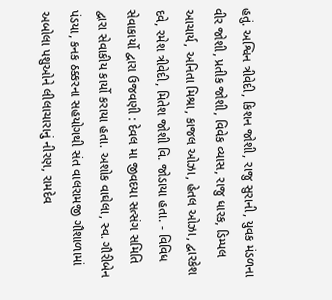હતું. અશ્વિન ત્રીવેદી, કિશન જોશી, રાજુ સુરાની, યુવક મંડળના વીર જોશી, પ્રતીક જોશી, વિવેક વ્યાસ, રાજુ ધારક, ડિમ્પલ આચાર્ય, અનિતા મિશ્રા, કાજલ ઓઝા, હેતલ ઓઝા, દ્વારકેશ દવે, રમેશ ત્રીવેદી, મિતેશ જોશી વિ. જોડાયા હતા. - વિવિધ સેવાકાર્યો દ્વારા ઉજવણી : દેવલ મા જીવદયા સત્સંગ સમિતિ દ્વારા સેવાકીય કાર્યો કરાયા હતા. અશોક વાઘેલા, સ્વ. ગૌરીબેન પંડયા, કનક ઠક્કરના સહયોગથી સંત વાલરામજી ગૌશાળામાં અબોલા પશુઓને લીલાચારાનું નીરણ, રામદેવ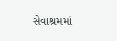સેવાશ્રમમાં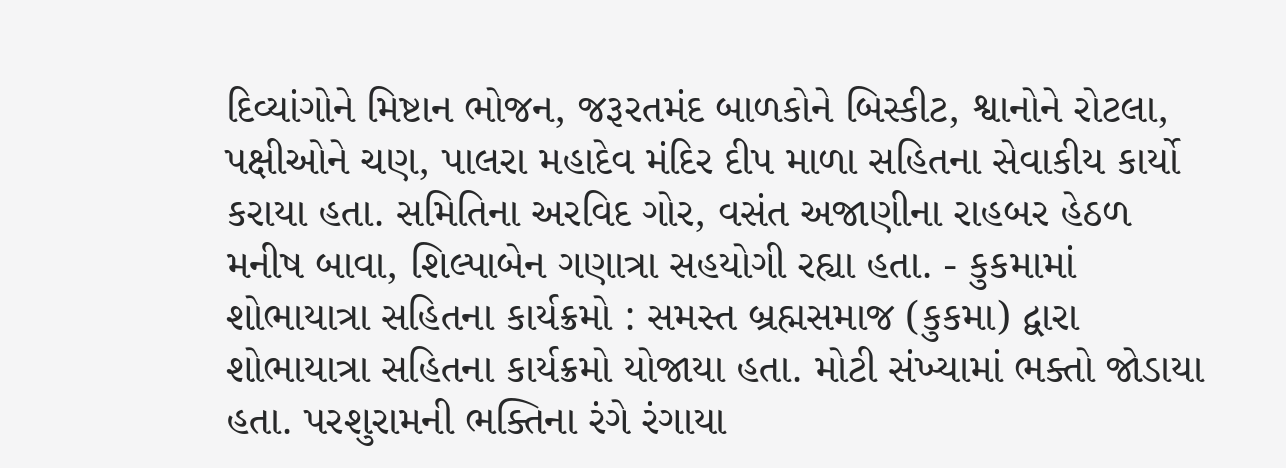દિવ્યાંગોને મિષ્ટાન ભોજન, જરૂરતમંદ બાળકોને બિસ્કીટ, શ્વાનોને રોટલા, પક્ષીઓને ચણ, પાલરા મહાદેવ મંદિર દીપ માળા સહિતના સેવાકીય કાર્યો કરાયા હતા. સમિતિના અરવિદ ગોર, વસંત અજાણીના રાહબર હેઠળ મનીષ બાવા, શિલ્પાબેન ગણાત્રા સહયોગી રહ્યા હતા. - કુકમામાં શોભાયાત્રા સહિતના કાર્યક્રમો : સમસ્ત બ્રહ્મસમાજ (કુકમા) દ્વારા શોભાયાત્રા સહિતના કાર્યક્રમો યોજાયા હતા. મોટી સંખ્યામાં ભક્તો જોડાયા હતા. પરશુરામની ભક્તિના રંગે રંગાયા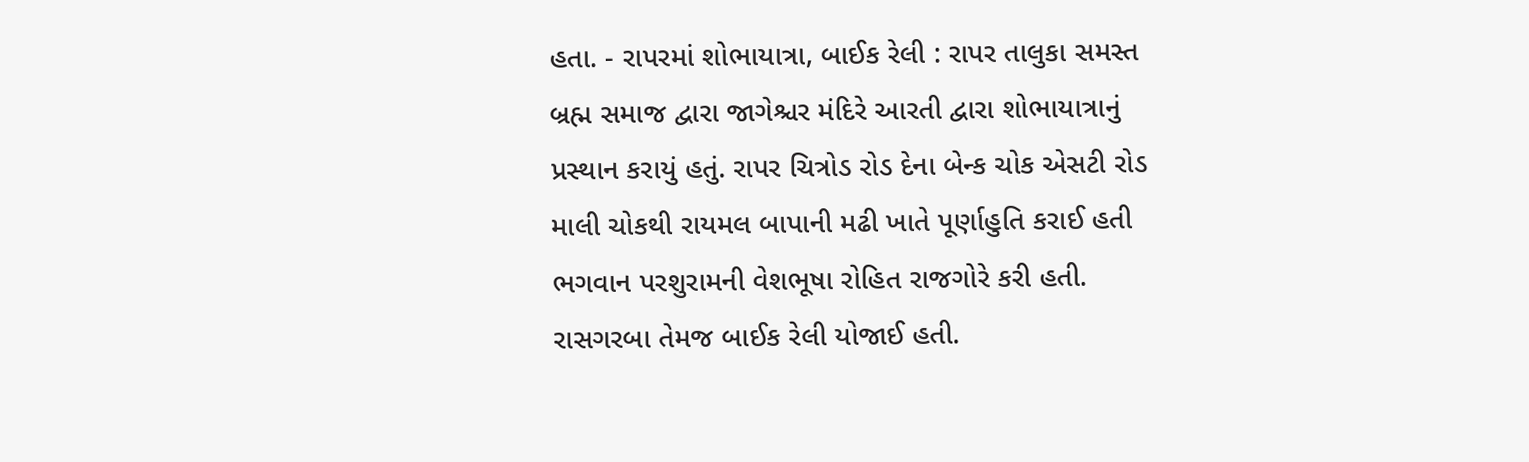હતા. - રાપરમાં શોભાયાત્રા, બાઈક રેલી : રાપર તાલુકા સમસ્ત બ્રહ્મ સમાજ દ્વારા જાગેશ્ચર મંદિરે આરતી દ્વારા શોભાયાત્રાનું પ્રસ્થાન કરાયું હતું. રાપર ચિત્રોડ રોડ દેના બેન્ક ચોક એસટી રોડ માલી ચોકથી રાયમલ બાપાની મઢી ખાતે પૂર્ણાહુતિ કરાઈ હતી ભગવાન પરશુરામની વેશભૂષા રોહિત રાજગોરે કરી હતી. રાસગરબા તેમજ બાઈક રેલી યોજાઈ હતી.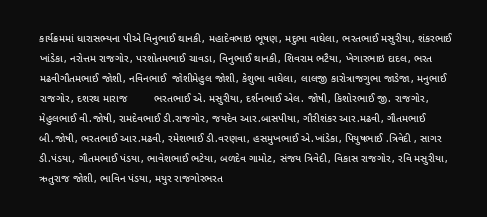કાર્યક્રમમાં ધારાસભ્યના પીએ વિનુભાઈ થાનકી, મહાદેવભાઇ ભૂષણ, મદુભા વાઘેલા, ભરતભાઈ મસુરીયા, શંકરભાઈ ખાંડેકા, નરોત્તમ રાજગોર, પરશોતમભાઈ ચાવડા, વિનુભાઈ થાનકી, શિવરામ ભટૈયા, ખેગારભાઇ દાદલ, ભરત મઢવીગૌતમભાઈ જોશી, નવિનભાઈ  જોશીમેહુલ જોશી, કેશુભા વાઘેલા, લાલજી કારોત્રાજગુભા જાડેજા, મનુભાઈ રાજગોર, દશરથ મારાજ         ભરતભાઈ એ. મસુરીયા, દર્શનભાઈ એલ. જોષી, કિશોરભાઈ જી. રાજગોર, મેહુલભાઈ વી.જોષી, રામદેવભાઈ ડી.રાજગોર, જયદેવ આર.બાસપીયા, ગૌરીશંકર આર.મઢવી, ગૌતમભાઈ બી.જોષી, ભરતભાઈ આર.મઢવી, રમેશભાઈ ડી.વરણવા, હસમુખભાઈ એ.ખાંડેકા, પિયુષભાઈ .ત્રિવેદી , સાગર ડી.પંડયા, ગૌતમભાઈ પંડયા, ભાવેશભાઈ ભટેયા, બળદેવ ગામોટ, સંજય ત્રિવેદી, વિકાસ રાજગોર, રવિ મસુરીયા, ઋતુરાજ જોશી, ભાવિન પંડયા, મયુર રાજગોરભરત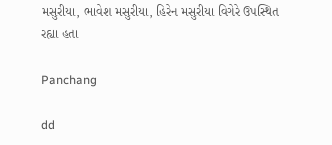મસુરીયા, ભાવેશ મસુરીયા, હિરેન મસુરીયા વિગેરે ઉપસ્થિત રહ્યા હતા

Panchang

dd